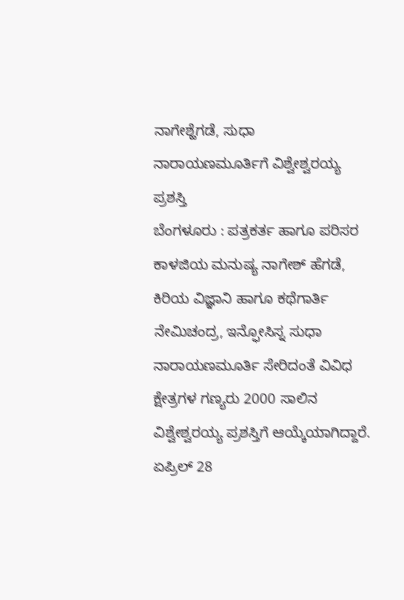ನಾಗೇಶ್ಹೆಗಡೆ, ಸುಧಾ ನಾರಾಯಣಮೂರ್ತಿಗೆ ವಿಶ್ವೇಶ್ವರಯ್ಯ ಪ್ರಶಸ್ತಿ
ಬೆಂಗಳೂರು : ಪತ್ರಕರ್ತ ಹಾಗೂ ಪರಿಸರ ಕಾಳಜಿಯ ಮನುಷ್ಯ ನಾಗೇಶ್ ಹೆಗಡೆ, ಕಿರಿಯ ವಿಜ್ಞಾನಿ ಹಾಗೂ ಕಥೆಗಾರ್ತಿ ನೇಮಿಚಂದ್ರ, ಇನ್ಫೋಸಿಸ್ನ ಸುಧಾ ನಾರಾಯಣಮೂರ್ತಿ ಸೇರಿದಂತೆ ವಿವಿಧ ಕ್ಷೇತ್ರಗಳ ಗಣ್ಯರು 2000 ಸಾಲಿನ ವಿಶ್ವೇಶ್ವರಯ್ಯ ಪ್ರಶಸ್ತಿಗೆ ಆಯ್ಕೆಯಾಗಿದ್ದಾರೆ.
ಏಪ್ರಿಲ್ 28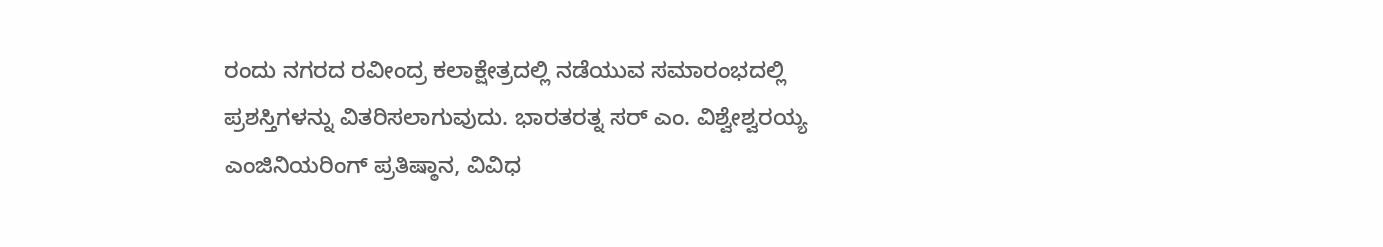ರಂದು ನಗರದ ರವೀಂದ್ರ ಕಲಾಕ್ಷೇತ್ರದಲ್ಲಿ ನಡೆಯುವ ಸಮಾರಂಭದಲ್ಲಿ ಪ್ರಶಸ್ತಿಗಳನ್ನು ವಿತರಿಸಲಾಗುವುದು. ಭಾರತರತ್ನ ಸರ್ ಎಂ. ವಿಶ್ವೇಶ್ವರಯ್ಯ ಎಂಜಿನಿಯರಿಂಗ್ ಪ್ರತಿಷ್ಠಾನ, ವಿವಿಧ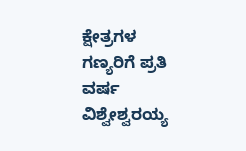ಕ್ಷೇತ್ರಗಳ ಗಣ್ಯರಿಗೆ ಪ್ರತಿ ವರ್ಷ ವಿಶ್ವೇಶ್ವರಯ್ಯ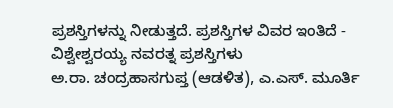ಪ್ರಶಸ್ತಿಗಳನ್ನು ನೀಡುತ್ತದೆ. ಪ್ರಶಸ್ತಿಗಳ ವಿವರ ಇಂತಿದೆ -
ವಿಶ್ವೇಶ್ವರಯ್ಯ ನವರತ್ನ ಪ್ರಶಸ್ತಿಗಳು
ಅ.ರಾ. ಚಂದ್ರಹಾಸಗುಪ್ತ (ಆಡಳಿತ), ಎ.ಎಸ್. ಮೂರ್ತಿ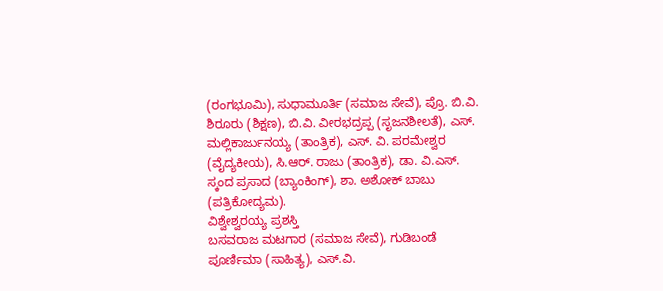(ರಂಗಭೂಮಿ), ಸುಧಾಮೂರ್ತಿ (ಸಮಾಜ ಸೇವೆ), ಪ್ರೊ. ಬಿ.ವಿ. ಶಿರೂರು (ಶಿಕ್ಷಣ), ಬಿ.ವಿ. ವೀರಭದ್ರಪ್ಪ (ಸೃಜನಶೀಲತೆ), ಎಸ್. ಮಲ್ಲಿಕಾರ್ಜುನಯ್ಯ (ತಾಂತ್ರಿಕ), ಎಸ್. ವಿ. ಪರಮೇಶ್ವರ (ವೈದ್ಯಕೀಯ), ಸಿ.ಆರ್. ರಾಜು (ತಾಂತ್ರಿಕ), ಡಾ. ವಿ.ಎಸ್. ಸ್ಕಂದ ಪ್ರಸಾದ (ಬ್ಯಾಂಕಿಂಗ್), ಶಾ. ಅಶೋಕ್ ಬಾಬು (ಪತ್ರಿಕೋದ್ಯಮ).
ವಿಶ್ವೇಶ್ವರಯ್ಯ ಪ್ರಶಸ್ತಿ
ಬಸವರಾಜ ಮಟಗಾರ (ಸಮಾಜ ಸೇವೆ), ಗುಡಿಬಂಡೆ ಪೂರ್ಣಿಮಾ (ಸಾಹಿತ್ಯ), ಎಸ್.ವಿ.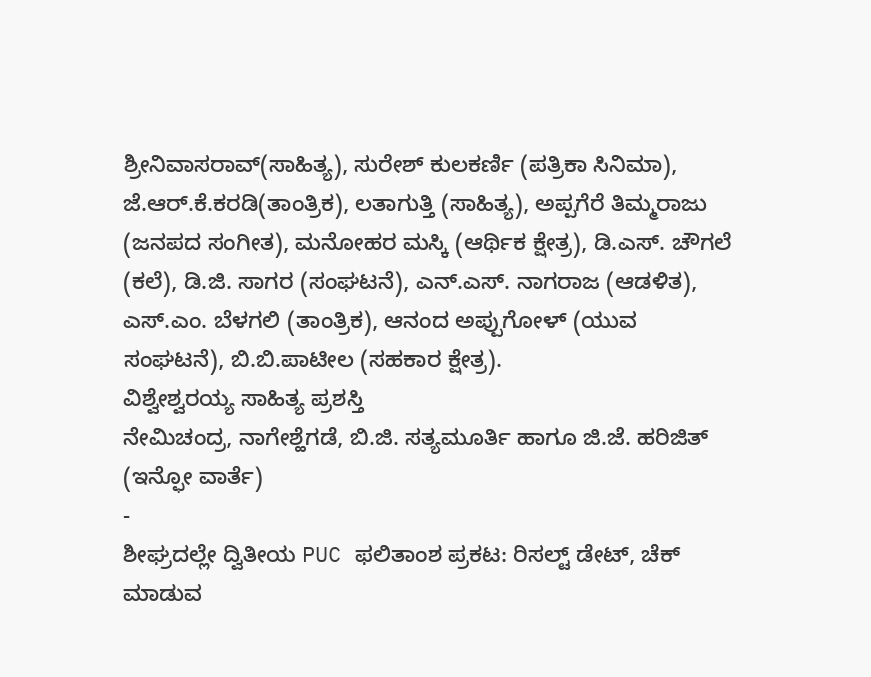ಶ್ರೀನಿವಾಸರಾವ್(ಸಾಹಿತ್ಯ), ಸುರೇಶ್ ಕುಲಕರ್ಣಿ (ಪತ್ರಿಕಾ ಸಿನಿಮಾ), ಜೆ.ಆರ್.ಕೆ.ಕರಡಿ(ತಾಂತ್ರಿಕ), ಲತಾಗುತ್ತಿ (ಸಾಹಿತ್ಯ), ಅಪ್ಪಗೆರೆ ತಿಮ್ಮರಾಜು (ಜನಪದ ಸಂಗೀತ), ಮನೋಹರ ಮಸ್ಕಿ (ಆರ್ಥಿಕ ಕ್ಷೇತ್ರ), ಡಿ.ಎಸ್. ಚೌಗಲೆ (ಕಲೆ), ಡಿ.ಜಿ. ಸಾಗರ (ಸಂಘಟನೆ), ಎನ್.ಎಸ್. ನಾಗರಾಜ (ಆಡಳಿತ), ಎಸ್.ಎಂ. ಬೆಳಗಲಿ (ತಾಂತ್ರಿಕ), ಆನಂದ ಅಪ್ಪುಗೋಳ್ (ಯುವ ಸಂಘಟನೆ), ಬಿ.ಬಿ.ಪಾಟೀಲ (ಸಹಕಾರ ಕ್ಷೇತ್ರ).
ವಿಶ್ವೇಶ್ವರಯ್ಯ ಸಾಹಿತ್ಯ ಪ್ರಶಸ್ತಿ
ನೇಮಿಚಂದ್ರ, ನಾಗೇಶ್ಹೆಗಡೆ, ಬಿ.ಜಿ. ಸತ್ಯಮೂರ್ತಿ ಹಾಗೂ ಜಿ.ಜೆ. ಹರಿಜಿತ್
(ಇನ್ಫೋ ವಾರ್ತೆ)
-
ಶೀಘ್ರದಲ್ಲೇ ದ್ವಿತೀಯ PUC ಫಲಿತಾಂಶ ಪ್ರಕಟ: ರಿಸಲ್ಟ್ ಡೇಟ್, ಚೆಕ್ ಮಾಡುವ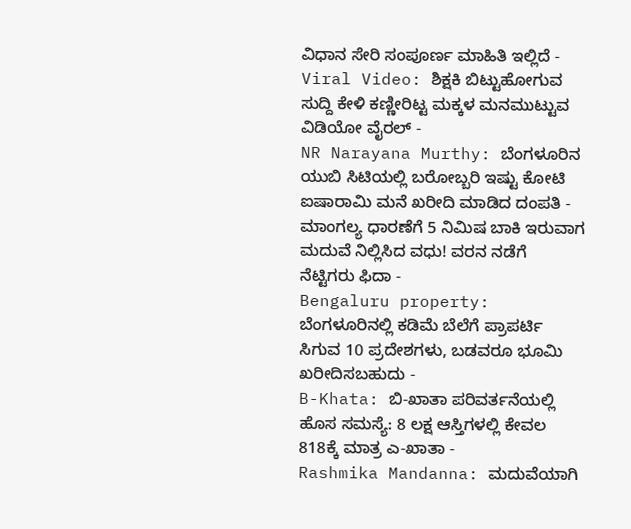ವಿಧಾನ ಸೇರಿ ಸಂಪೂರ್ಣ ಮಾಹಿತಿ ಇಲ್ಲಿದೆ -
Viral Video: ಶಿಕ್ಷಕಿ ಬಿಟ್ಟುಹೋಗುವ ಸುದ್ದಿ ಕೇಳಿ ಕಣ್ಣೀರಿಟ್ಟ ಮಕ್ಕಳ ಮನಮುಟ್ಟುವ ವಿಡಿಯೋ ವೈರಲ್ -
NR Narayana Murthy: ಬೆಂಗಳೂರಿನ ಯುಬಿ ಸಿಟಿಯಲ್ಲಿ ಬರೋಬ್ಬರಿ ಇಷ್ಟು ಕೋಟಿ ಐಷಾರಾಮಿ ಮನೆ ಖರೀದಿ ಮಾಡಿದ ದಂಪತಿ -
ಮಾಂಗಲ್ಯ ಧಾರಣೆಗೆ 5 ನಿಮಿಷ ಬಾಕಿ ಇರುವಾಗ ಮದುವೆ ನಿಲ್ಲಿಸಿದ ವಧು! ವರನ ನಡೆಗೆ ನೆಟ್ಟಿಗರು ಫಿದಾ -
Bengaluru property: ಬೆಂಗಳೂರಿನಲ್ಲಿ ಕಡಿಮೆ ಬೆಲೆಗೆ ಪ್ರಾಪರ್ಟಿ ಸಿಗುವ 10 ಪ್ರದೇಶಗಳು, ಬಡವರೂ ಭೂಮಿ ಖರೀದಿಸಬಹುದು -
B-Khata: ಬಿ-ಖಾತಾ ಪರಿವರ್ತನೆಯಲ್ಲಿ ಹೊಸ ಸಮಸ್ಯೆ: 8 ಲಕ್ಷ ಆಸ್ತಿಗಳಲ್ಲಿ ಕೇವಲ 818ಕ್ಕೆ ಮಾತ್ರ ಎ-ಖಾತಾ -
Rashmika Mandanna: ಮದುವೆಯಾಗಿ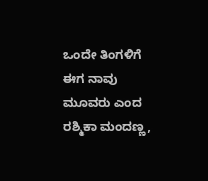ಒಂದೇ ತಿಂಗಳಿಗೆ ಈಗ ನಾವು ಮೂವರು ಎಂದ ರಶ್ಮಿಕಾ ಮಂದಣ್ಣ,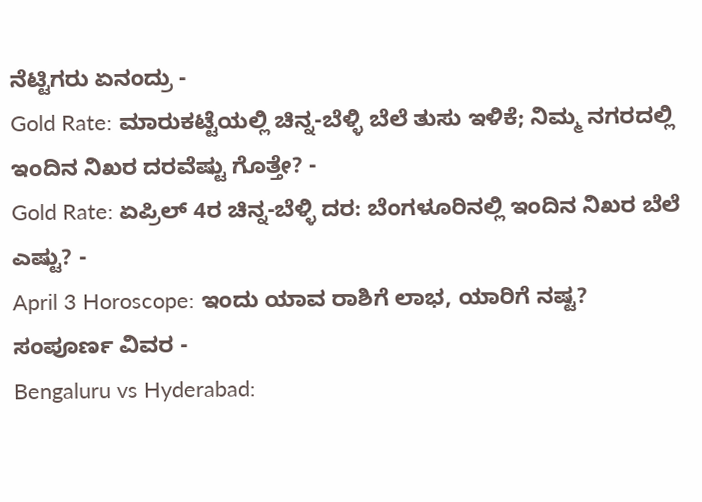ನೆಟ್ಟಿಗರು ಏನಂದ್ರು -
Gold Rate: ಮಾರುಕಟ್ಟೆಯಲ್ಲಿ ಚಿನ್ನ-ಬೆಳ್ಳಿ ಬೆಲೆ ತುಸು ಇಳಿಕೆ; ನಿಮ್ಮ ನಗರದಲ್ಲಿ ಇಂದಿನ ನಿಖರ ದರವೆಷ್ಟು ಗೊತ್ತೇ? -
Gold Rate: ಏಪ್ರಿಲ್ 4ರ ಚಿನ್ನ-ಬೆಳ್ಳಿ ದರ: ಬೆಂಗಳೂರಿನಲ್ಲಿ ಇಂದಿನ ನಿಖರ ಬೆಲೆ ಎಷ್ಟು? -
April 3 Horoscope: ಇಂದು ಯಾವ ರಾಶಿಗೆ ಲಾಭ, ಯಾರಿಗೆ ನಷ್ಟ? ಸಂಪೂರ್ಣ ವಿವರ -
Bengaluru vs Hyderabad: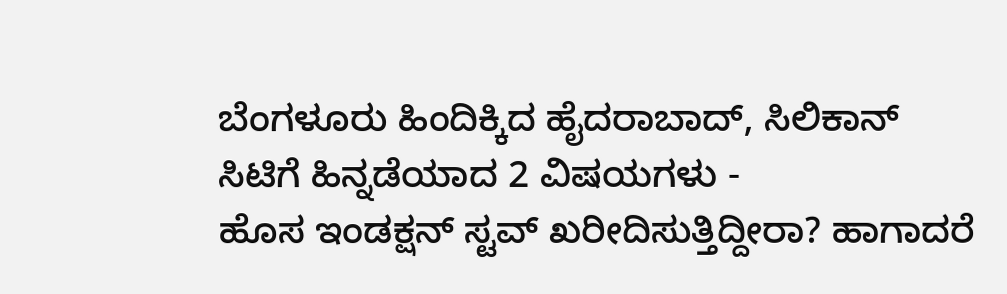ಬೆಂಗಳೂರು ಹಿಂದಿಕ್ಕಿದ ಹೈದರಾಬಾದ್, ಸಿಲಿಕಾನ್ ಸಿಟಿಗೆ ಹಿನ್ನಡೆಯಾದ 2 ವಿಷಯಗಳು -
ಹೊಸ ಇಂಡಕ್ಷನ್ ಸ್ಟವ್ ಖರೀದಿಸುತ್ತಿದ್ದೀರಾ? ಹಾಗಾದರೆ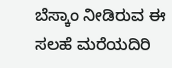ಬೆಸ್ಕಾಂ ನೀಡಿರುವ ಈ ಸಲಹೆ ಮರೆಯದಿರಿ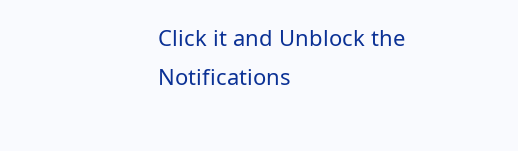Click it and Unblock the Notifications